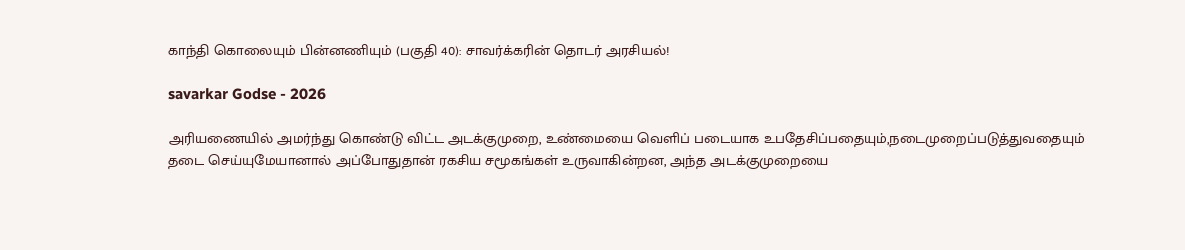காந்தி கொலையும் பின்னணியும் (பகுதி 40): சாவர்க்கரின் தொடர் அரசியல்!

savarkar Godse - 2026

அரியணையில் அமர்ந்து கொண்டு விட்ட அடக்குமுறை, உண்மையை வெளிப் படையாக உபதேசிப்பதையும்,நடைமுறைப்படுத்துவதையும் தடை செய்யுமேயானால் அப்போதுதான் ரகசிய சமூகங்கள் உருவாகின்றன, அந்த அடக்குமுறையை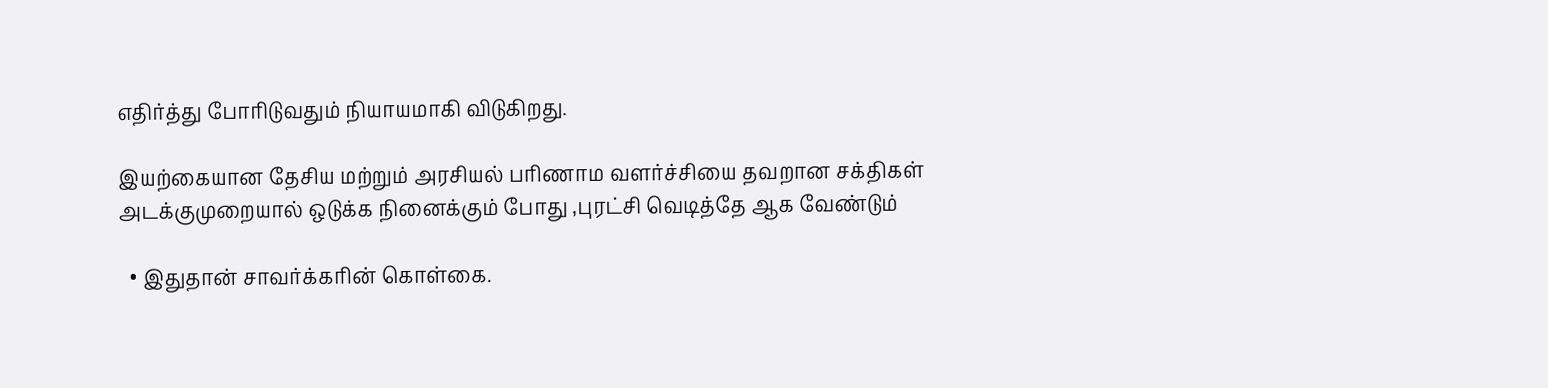எதிர்த்து போரிடுவதும் நியாயமாகி விடுகிறது.

இயற்கையான தேசிய மற்றும் அரசியல் பரிணாம வளர்ச்சியை தவறான சக்திகள் அடக்குமுறையால் ஒடுக்க நினைக்கும் போது ,புரட்சி வெடித்தே ஆக வேண்டும்

  • இதுதான் சாவர்க்கரின் கொள்கை.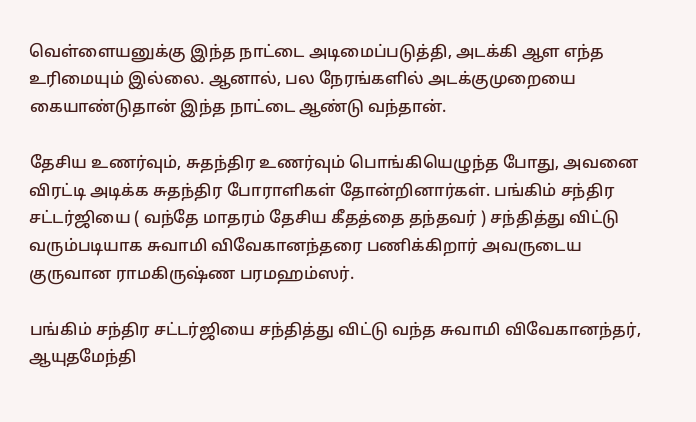வெள்ளையனுக்கு இந்த நாட்டை அடிமைப்படுத்தி, அடக்கி ஆள எந்த உரிமையும் இல்லை. ஆனால், பல நேரங்களில் அடக்குமுறையை கையாண்டுதான் இந்த நாட்டை ஆண்டு வந்தான்.

தேசிய உணர்வும், சுதந்திர உணர்வும் பொங்கியெழுந்த போது, அவனை விரட்டி அடிக்க சுதந்திர போராளிகள் தோன்றினார்கள். பங்கிம் சந்திர சட்டர்ஜியை ( வந்தே மாதரம் தேசிய கீதத்தை தந்தவர் ) சந்தித்து விட்டு வரும்படியாக சுவாமி விவேகானந்தரை பணிக்கிறார் அவருடைய குருவான ராமகிருஷ்ண பரமஹம்ஸர்.

பங்கிம் சந்திர சட்டர்ஜியை சந்தித்து விட்டு வந்த சுவாமி விவேகானந்தர், ஆயுதமேந்தி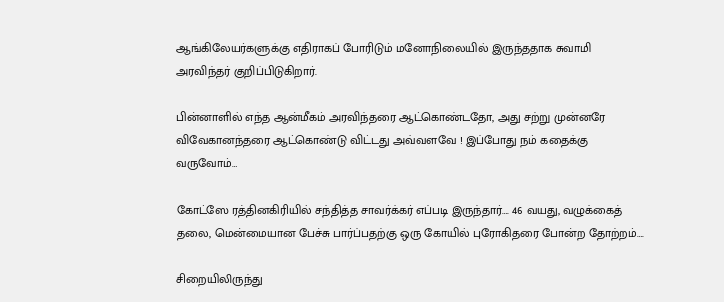ஆங்கிலேயர்களுக்கு எதிராகப் போரிடும் மனோநிலையில் இருந்ததாக சுவாமி அரவிந்தர் குறிப்பிடுகிறார்.

பின்னாளில் எந்த ஆன்மீகம் அரவிந்தரை ஆட்கொண்டதோ, அது சற்று முன்னரே விவேகானந்தரை ஆட்கொண்டு விட்டது அவ்வளவே ! இப்போது நம் கதைக்கு வருவோம்…

கோட்ஸே ரத்தினகிரியில் சந்தித்த சாவர்க்கர் எப்படி இருந்தார்…. 46 வயது, வழுக்கைத் தலை, மென்மையான பேச்சு பார்ப்பதற்கு ஒரு கோயில் புரோகிதரை போன்ற தோற்றம்….

சிறையிலிருந்து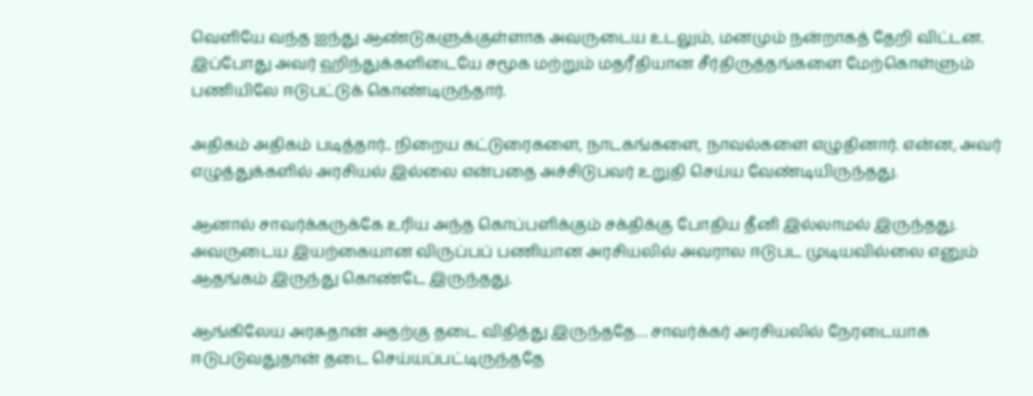வெளியே வந்த ஐந்து ஆண்டுகளுக்குள்ளாக அவருடைய உடலும், மனமும் நன்றாகத் தேறி விட்டன. இப்போது அவர் ஹிந்துக்களிடையே சமூக மற்றும் மதரீதியான சீர்திருத்தங்களை மேற்கொள்ளும் பணியிலே ஈடுபட்டுக் கொண்டிருந்தார்.

அதிகம் அதிகம் படித்தார்.. நிறைய கட்டுரைகளை, நாடகங்களை, நாவல்களை எழுதினார். என்ன, அவர் எழுத்துக்களில் அரசியல் இல்லை என்பதை அச்சிடுபவர் உறுதி செய்ய வேண்டியிருந்தது.

ஆனால் சாவர்க்கருக்கே உரிய அந்த கொப்பளிக்கும் சக்திக்கு போதிய தீனி இல்லாமல் இருந்தது. அவருடைய இயற்கையான விருப்பப் பணியான அரசியலில் அவரால ஈடுபட முடியவில்லை எனும் ஆதங்கம் இருந்து கொண்டே இருந்தது.

ஆங்கிலேய அரசுதான் அதற்கு தடை விதித்து இருந்ததே… சாவர்க்கர் அரசியலில் நேரடையாக ஈடுபடுவதுதான் தடை செய்யப்பட்டிருந்ததே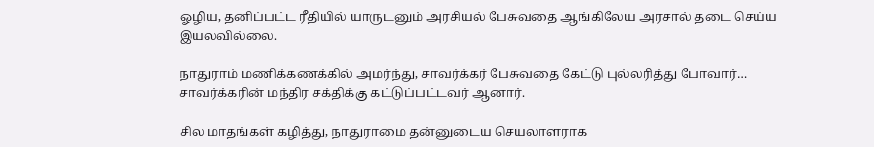ஓழிய, தனிப்பட்ட ரீதியில் யாருடனும் அரசியல் பேசுவதை ஆங்கிலேய அரசால் தடை செய்ய இயலவில்லை.

நாதுராம் மணிக்கணக்கில் அமர்ந்து, சாவர்க்கர் பேசுவதை கேட்டு புல்லரித்து போவார்… சாவர்க்கரின் மந்திர சக்திக்கு கட்டுப்பட்டவர் ஆனார்.

சில மாதங்கள் கழித்து, நாதுராமை தன்னுடைய செயலாளராக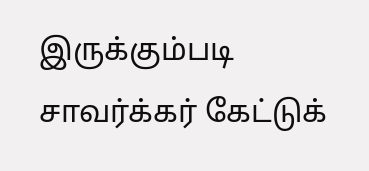இருக்கும்படி சாவர்க்கர் கேட்டுக்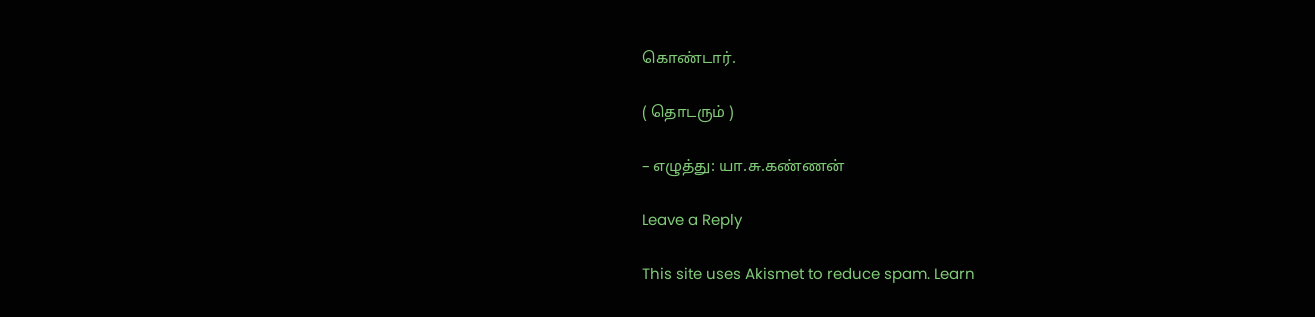கொண்டார்.

( தொடரும் )

– எழுத்து: யா.சு.கண்ணன்

Leave a Reply

This site uses Akismet to reduce spam. Learn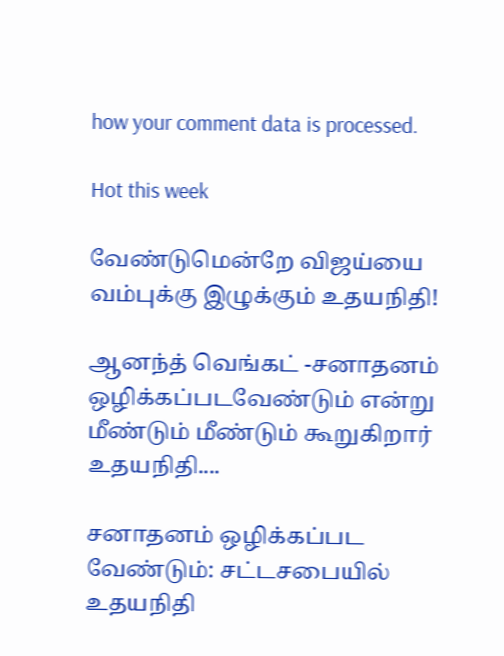how your comment data is processed.

Hot this week

வேண்டுமென்றே விஜய்யை வம்புக்கு இழுக்கும் உதயநிதி!

ஆனந்த் வெங்கட் -சனாதனம் ஒழிக்கப்படவேண்டும் என்று மீண்டும் மீண்டும் கூறுகிறார் உதயநிதி....

சனாதனம் ஒழிக்கப்பட வேண்டும்: சட்டசபையில் உதயநிதி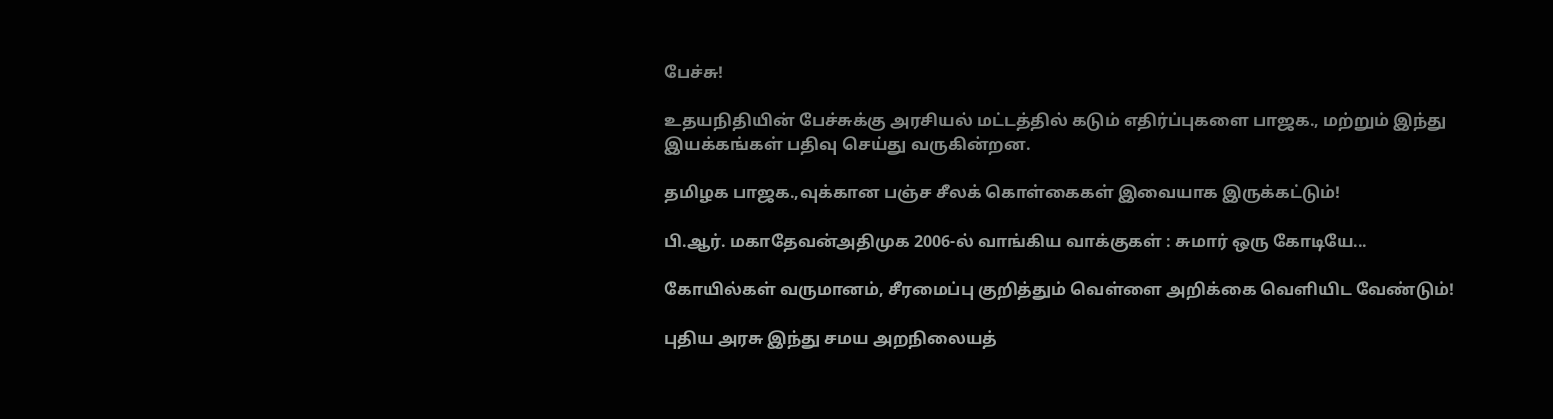பேச்சு!

உதயநிதியின் பேச்சுக்கு அரசியல் மட்டத்தில் கடும் எதிர்ப்புகளை பாஜக., மற்றும் இந்து இயக்கங்கள் பதிவு செய்து வருகின்றன.

தமிழக பாஜக.,வுக்கான பஞ்ச சீலக் கொள்கைகள் இவையாக இருக்கட்டும்!

பி.ஆர். மகாதேவன்அதிமுக 2006-ல் வாங்கிய வாக்குகள் : சுமார் ஒரு கோடியே...

கோயில்கள் வருமானம், சீரமைப்பு குறித்தும் வெள்ளை அறிக்கை வெளியிட வேண்டும்!

புதிய அரசு இந்து சமய அறநிலையத்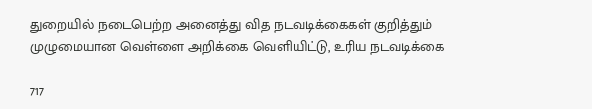துறையில் நடைபெற்ற அனைத்து வித நடவடிக்கைகள் குறித்தும் முழுமையான வெள்ளை அறிக்கை வெளியிட்டு, உரிய நடவடிக்கை

717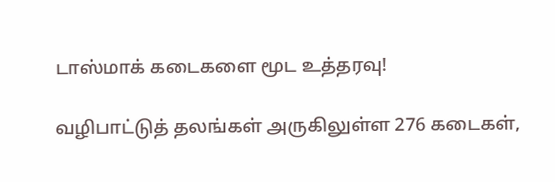டாஸ்மாக் கடைகளை மூட உத்தரவு!

வழிபாட்டுத் தலங்கள் அருகிலுள்ள 276 கடைகள்,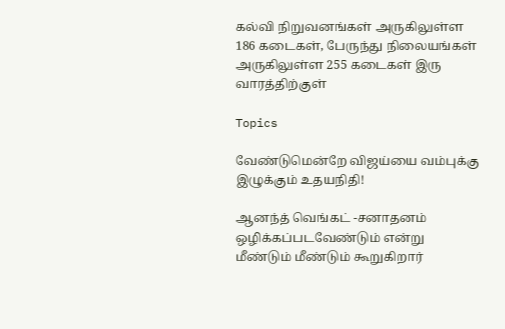கல்வி நிறுவனங்கள் அருகிலுள்ள 186 கடைகள், பேருந்து நிலையங்கள் அருகிலுள்ள 255 கடைகள் இரு வாரத்திற்குள்

Topics

வேண்டுமென்றே விஜய்யை வம்புக்கு இழுக்கும் உதயநிதி!

ஆனந்த் வெங்கட் -சனாதனம் ஒழிக்கப்படவேண்டும் என்று மீண்டும் மீண்டும் கூறுகிறார்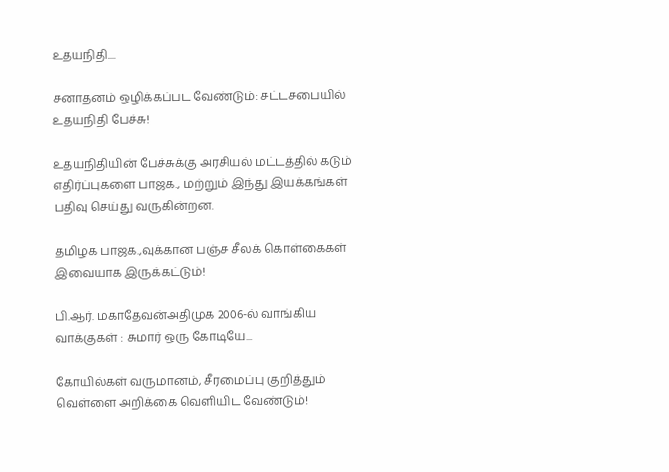உதயநிதி....

சனாதனம் ஒழிக்கப்பட வேண்டும்: சட்டசபையில் உதயநிதி பேச்சு!

உதயநிதியின் பேச்சுக்கு அரசியல் மட்டத்தில் கடும் எதிர்ப்புகளை பாஜக., மற்றும் இந்து இயக்கங்கள் பதிவு செய்து வருகின்றன.

தமிழக பாஜக.,வுக்கான பஞ்ச சீலக் கொள்கைகள் இவையாக இருக்கட்டும்!

பி.ஆர். மகாதேவன்அதிமுக 2006-ல் வாங்கிய வாக்குகள் : சுமார் ஒரு கோடியே...

கோயில்கள் வருமானம், சீரமைப்பு குறித்தும் வெள்ளை அறிக்கை வெளியிட வேண்டும்!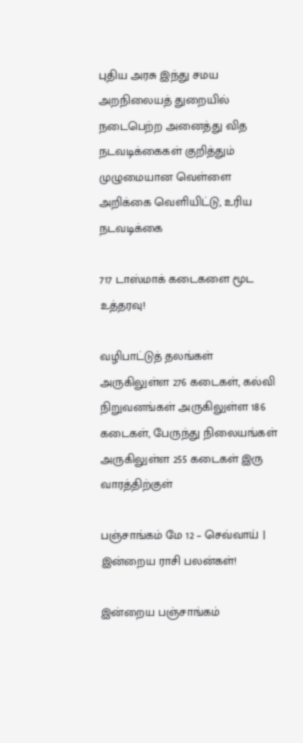புதிய அரசு இந்து சமய அறநிலையத் துறையில் நடைபெற்ற அனைத்து வித நடவடிக்கைகள் குறித்தும் முழுமையான வெள்ளை அறிக்கை வெளியிட்டு, உரிய நடவடிக்கை

717 டாஸ்மாக் கடைகளை மூட உத்தரவு!

வழிபாட்டுத் தலங்கள் அருகிலுள்ள 276 கடைகள், கல்வி நிறுவனங்கள் அருகிலுள்ள 186 கடைகள், பேருந்து நிலையங்கள் அருகிலுள்ள 255 கடைகள் இரு வாரத்திற்குள்

பஞ்சாங்கம் மே 12 – செவ்வாய் | இன்றைய ராசி பலன்கள்!

இன்றைய பஞ்சாங்கம்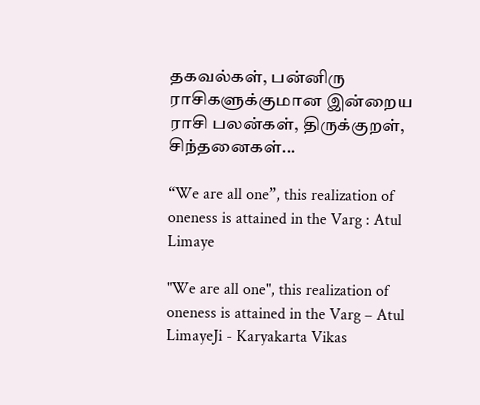தகவல்கள், பன்னிரு ராசிகளுக்குமான இன்றைய ராசி பலன்கள், திருக்குறள், சிந்தனைகள்...

“We are all one”, this realization of oneness is attained in the Varg : Atul Limaye

"We are all one", this realization of oneness is attained in the Varg – Atul LimayeJi - Karyakarta Vikas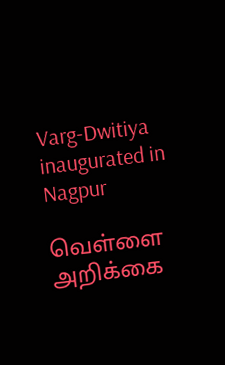Varg-Dwitiya inaugurated in Nagpur

வெள்ளை அறிக்கை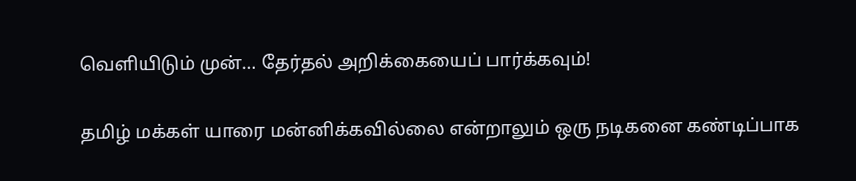வெளியிடும் முன்… தேர்தல் அறிக்கையைப் பார்க்கவும்!

தமிழ் மக்கள் யாரை மன்னிக்கவில்லை என்றாலும் ஒரு நடிகனை கண்டிப்பாக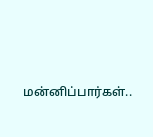மன்னிப்பார்கள்..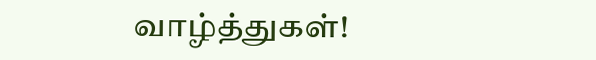வாழ்த்துகள்!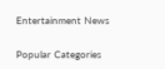Entertainment News

Popular Categories